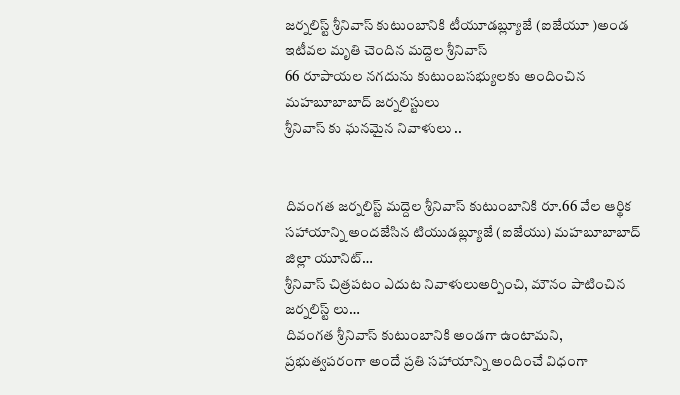జర్నలిస్ట్ శ్రీనివాస్ కుటుంబానికి టీయూడబ్ల్యూజే (ఐజేయూ )అండ
ఇటీవల మృతి చెందిన మద్దెల శ్రీనివాస్
66 రూపాయల నగదును కుటుంబసభ్యులకు అందించిన మహబూబాబాద్ జర్నలిస్టులు
శ్రీనివాస్ కు ఘనమైన నివాళులు ..


దివంగత జర్నలిస్ట్ మద్దెల శ్రీనివాస్ కుటుంబానికి రూ.66 వేల ఆర్థిక సహాయాన్ని అందజేసిన టియుడబ్ల్యూజే (ఐజేయు) మహబూబాబాద్ జిల్లా యూనిట్…
శ్రీనివాస్ చిత్రపటం ఎదుట నివాళులుఅర్పించి, మౌనం పాటించిన జర్నలిస్ట్ లు…
దివంగత శ్రీనివాస్ కుటుంబానికి అండగా ఉంటామని, ప్రభుత్వపరంగా అందే ప్రతి సహాయాన్ని అందించే విధంగా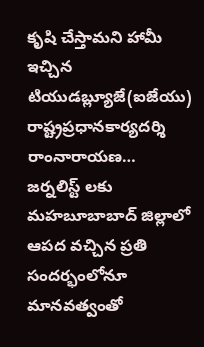కృషి చేస్తామని హామీ ఇచ్చిన టియుడబ్ల్యూజే(ఐజేయు) రాష్ట్రప్రధానకార్యదర్శి రాంనారాయణ…
జర్నలిస్ట్ లకు మహబూబాబాద్ జిల్లాలో ఆపద వచ్చిన ప్రతి సందర్భంలోనూ మానవత్వంతో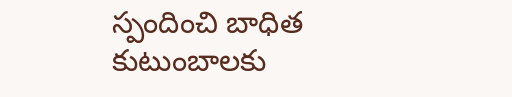స్పందించి బాధిత కుటుంబాలకు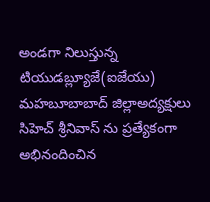అండగా నిలుస్తున్న టియుడబ్ల్యూజే(ఐజేయు) మహబూబాబాద్ జిల్లాఅద్యక్షులు సిహెచ్ శ్రీనివాస్ ను ప్రత్యేకంగా అభినందించిన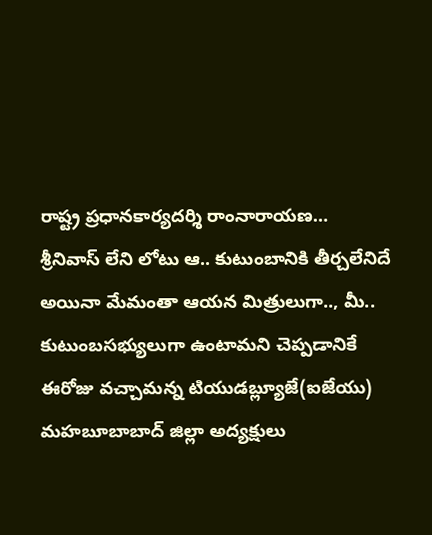రాష్ట్ర ప్రధానకార్యదర్శి రాంనారాయణ…
శ్రీనివాస్ లేని లోటు ఆ.. కుటుంబానికి తీర్చలేనిదే అయినా మేమంతా ఆయన మిత్రులుగా.., మీ.. కుటుంబసభ్యులుగా ఉంటామని చెప్పడానికే ఈరోజు వచ్చామన్న టియుడబ్ల్యూజే(ఐజేయు) మహబూబాబాద్ జిల్లా అద్యక్షులు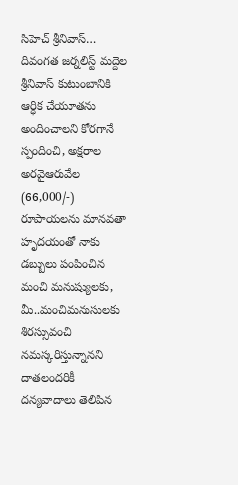సిహెచ్ శ్రీనివాస్…
దివంగత జర్నలిస్ట్ మద్దెల శ్రీనివాస్ కుటుంబానికి ఆర్ధిక చేయూతను అందించాలని కోరగానే స్పందించి, అక్షరాల అరవైఆరువేల (66,000/-) రూపాయలను మానవతా హృదయంతో నాకు డబ్బులు పంపించిన మంచి మనుష్యులకు, మీ..మంచిమనుసులకు శిరస్సువంచి నమస్కరిస్తున్నానని దాతలందరికీ దన్యవాదాలు తెలిపిన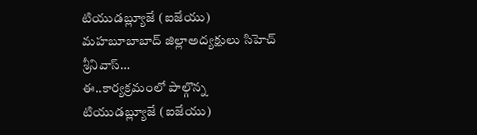టియుడబ్ల్యూజే (ఐజేయు) మహబూబాబాద్ జిల్లాఅద్యక్షులు సిహెచ్ శ్రీనివాస్…
ఈ..కార్యక్రమంలో పాల్గొన్న టియుడబ్ల్యూజే (ఐజేయు)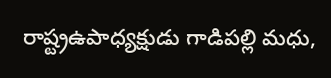రాష్ట్రఉపాధ్యక్షుడు గాడిపల్లి మధు,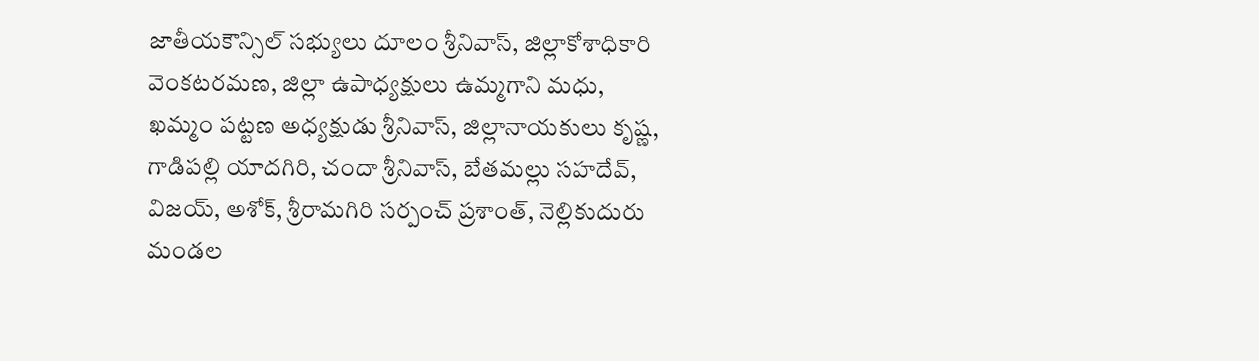జాతీయకౌన్సిల్ సభ్యులు దూలం శ్రీనివాస్, జిల్లాకోశాధికారి వెంకటరమణ, జిల్లా ఉపాధ్యక్షులు ఉమ్మగాని మధు, ఖమ్మం పట్టణ అధ్యక్షుడు శ్రీనివాస్, జిల్లానాయకులు కృష్ణ, గాడిపల్లి యాదగిరి, చందా శ్రీనివాస్, బేతమల్లు సహదేవ్, విజయ్, అశోక్, శ్రీరామగిరి సర్పంచ్ ప్రశాంత్, నెల్లికుదురు మండల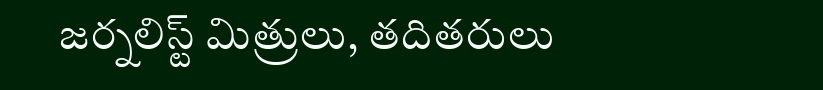జర్నలిస్ట్ మిత్రులు, తదితరులు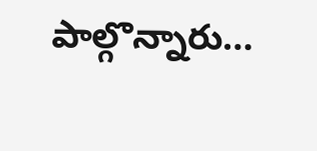పాల్గొన్నారు…